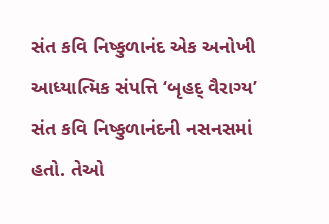સંત કવિ નિષ્કુળાનંદ એક અનોખી આધ્યાત્મિક સંપત્તિ ‘બૃહદ્ વૈરાગ્ય’ સંત કવિ નિષ્કુળાનંદની નસનસમાં હતો. તેઓ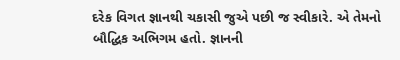દરેક વિગત જ્ઞાનથી ચકાસી જુએ પછી જ સ્વીકારે. એ તેમનો બૌદ્ધિક અભિગમ હતો. જ્ઞાનની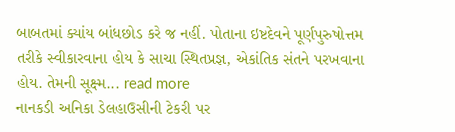બાબતમાં ક્યાંય બાંધછોડ કરે જ નહીં. પોતાના ઇષ્ટદેવને પૂર્ણપુરુષોત્તમ તરીકે સ્વીકારવાના હોય કે સાચા સ્થિતપ્રજ્ઞ, એકાંતિક સંતને પરખવાના હોય. તેમની સૂક્ષ્મ... read more
નાનકડી અનિકા ડેલહાઉસીની ટેકરી પર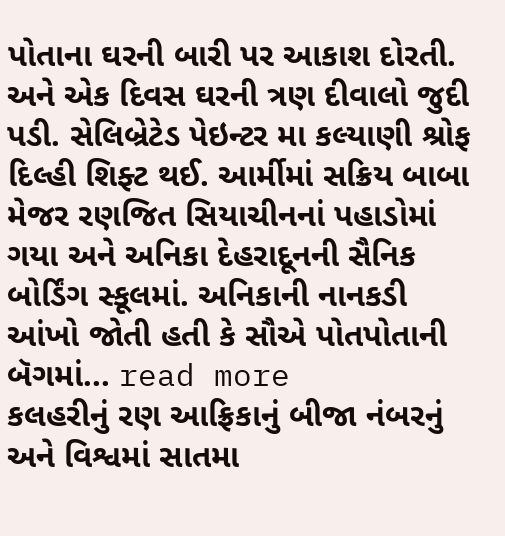પોતાના ઘરની બારી પર આકાશ દોરતી. અને એક દિવસ ઘરની ત્રણ દીવાલો જુદી પડી. સેલિબ્રેટેડ પેઇન્ટર મા કલ્યાણી શ્રોફ દિલ્હી શિફ્ટ થઈ. આર્મીમાં સક્રિય બાબા મેજર રણજિત સિયાચીનનાં પહાડોમાં ગયા અને અનિકા દેહરાદૂનની સૈનિક બોર્ડિંગ સ્કૂલમાં. અનિકાની નાનકડી આંખો જોતી હતી કે સૌએ પોતપોતાની બૅગમાં... read more
કલહરીનું રણ આફ્રિકાનું બીજા નંબરનું અને વિશ્વમાં સાતમા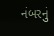નંબરનું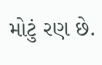મોટું રણ છે.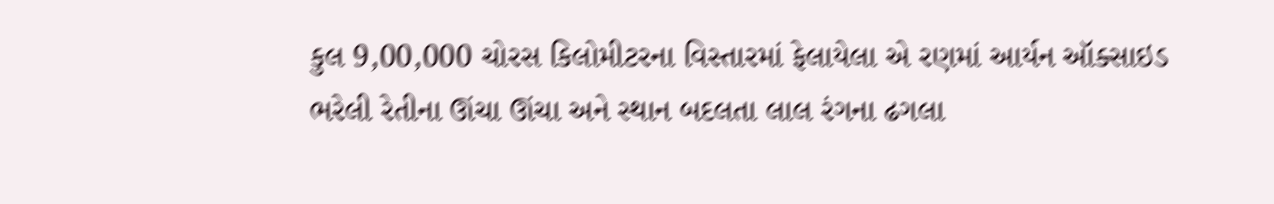કુલ 9,00,000 ચોરસ કિલોમીટરના વિસ્તારમાં ફેલાયેલા એ રણમાં આર્યન ઑક્સાઇડ ભરેલી રેતીના ઊંચા ઊંચા અને સ્થાન બદલતા લાલ રંગના ઢગલા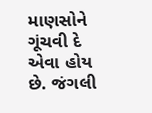માણસોને ગૂંચવી દે એવા હોય છે. જંગલી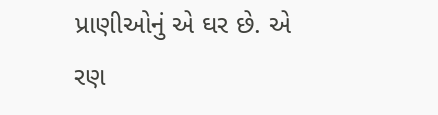પ્રાણીઓનું એ ઘર છે. એ રણ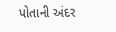પોતાની અંદર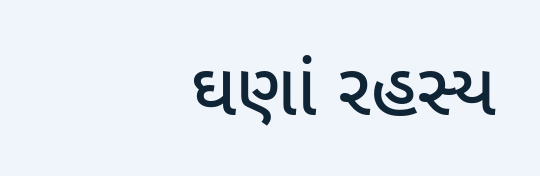ઘણાં રહસ્ય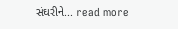સંઘરીને... read more